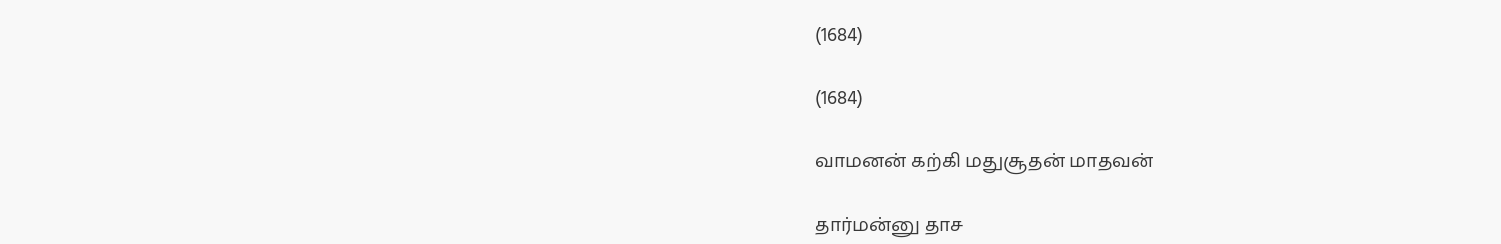(1684)

(1684)

வாமனன் கற்கி மதுசூதன் மாதவன்

தார்மன்னு தாச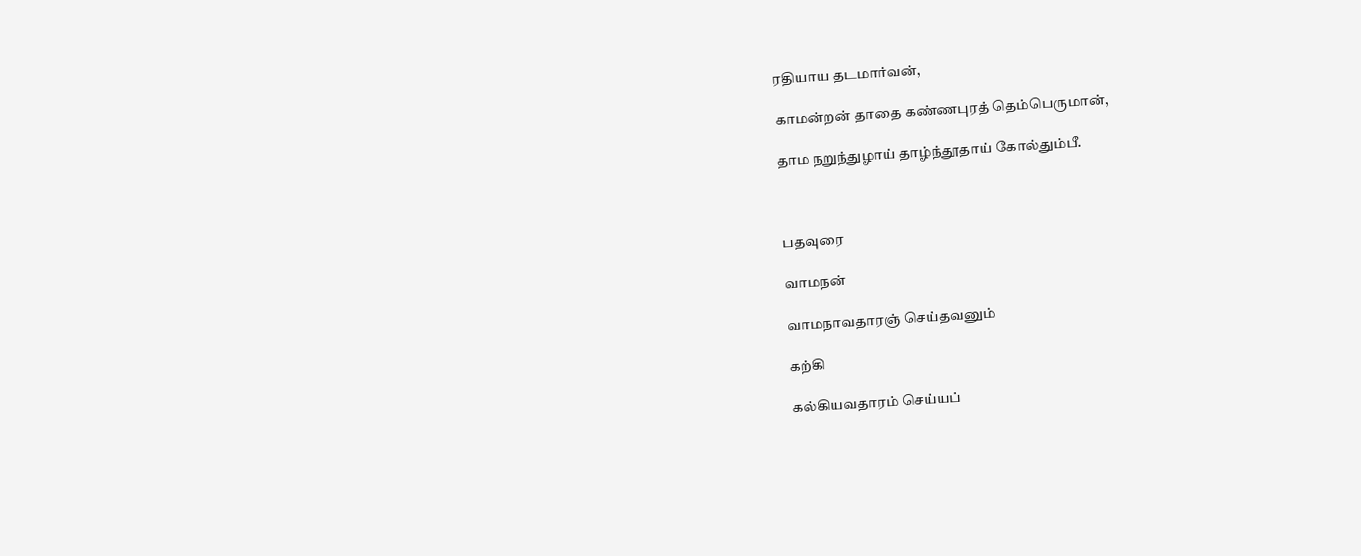ரதியாய தடமார்வன்,

காமன்றன் தாதை கண்ணபுரத் தெம்பெருமான்,

தாம நறுந்துழாய் தாழ்ந்தூதாய் கோல்தும்பீ.



பதவுரை

வாமநன்

வாமநாவதாரஞ் செய்தவனும்

கற்கி

கல்கியவதாரம் செய்யப்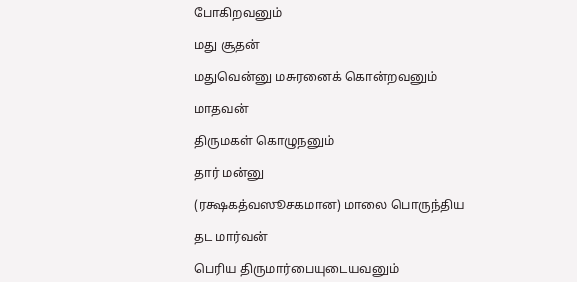போகிறவனும்

மது சூதன்

மதுவென்னு மசுரனைக் கொன்றவனும்

மாதவன்

திருமகள் கொழுநனும்

தார் மன்னு

(ரக்ஷகத்வஸூசகமான) மாலை பொருந்திய

தட மார்வன்

பெரிய திருமார்பையுடையவனும்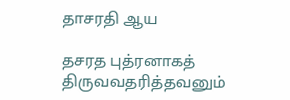தாசரதி ஆய

தசரத புத்ரனாகத் திருவவதரித்தவனும்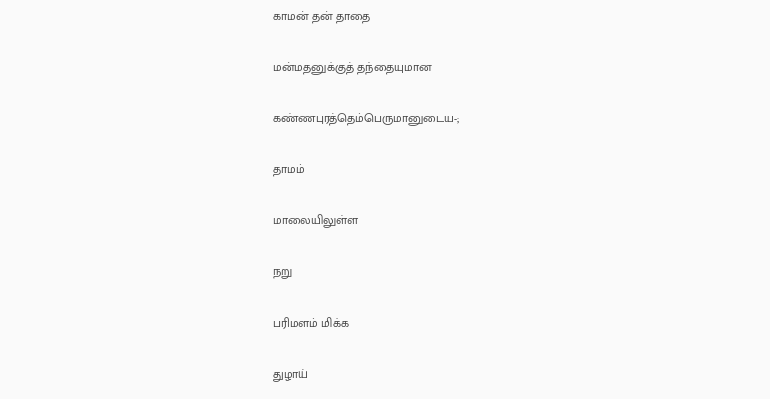காமன் தன் தாதை

மன்மதனுக்குத் தந்தையுமான

கண்ணபுரத்தெம்பெருமானுடைய-;

தாமம்

மாலையிலுள்ள

நறு

பரிமளம் மிக்க

துழாய்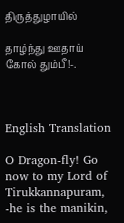திருத்துழாயில்

தாழ்ந்து ஊதாய் கோல் தும்பீ!-.



English Translation

O Dragon-fly! Go now to my Lord of Tirukkannapuram, -he is the manikin,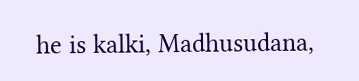he is kalki, Madhusudana,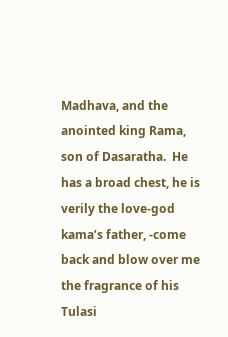Madhava, and the anointed king Rama, son of Dasaratha.  He has a broad chest, he is verily the love-god kama’s father, -come back and blow over me the fragrance of his Tulasi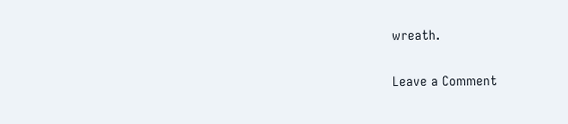wreath.

Leave a Comment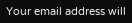Your email address will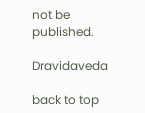not be published.

Dravidaveda

back to top